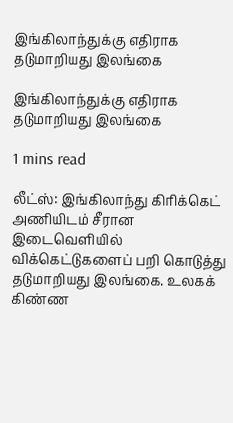இங்கிலாந்துக்கு எதிராக தடுமாறியது இலங்கை

இங்கிலாந்துக்கு எதிராக தடுமாறியது இலங்கை

1 mins read

லீட்ஸ்: இங்கிலாந்து கிரிக்கெட் அணியிடம் சீரான இடைவெளியில் விக்கெட்டுகளைப் பறி கொடுத்து தடுமாறியது இலங்கை. உலகக் கிண்ண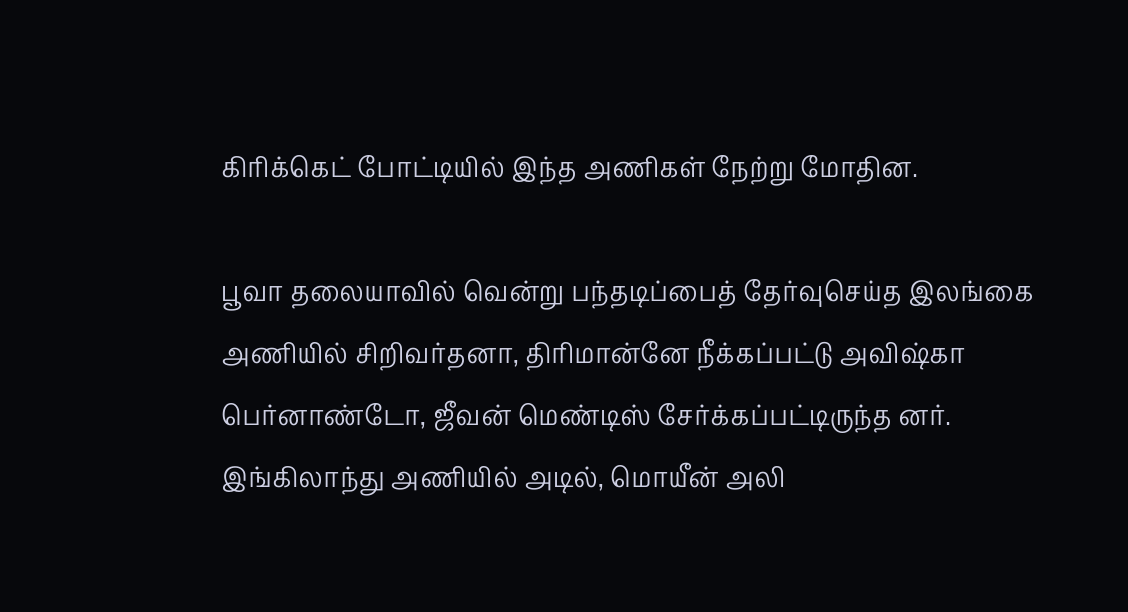கிரிக்கெட் போட்டியில் இந்த அணிகள் நேற்று மோதின.

பூவா தலையாவில் வென்று பந்தடிப்பைத் தேர்வுசெய்த இலங்கை அணியில் சிறிவர்தனா, திரிமான்னே நீக்கப்பட்டு அவிஷ்கா பெர்னாண்டோ, ஜீவன் மெண்டிஸ் சேர்க்கப்பட்டிருந்த னர். இங்கிலாந்து அணியில் அடில், மொயீன் அலி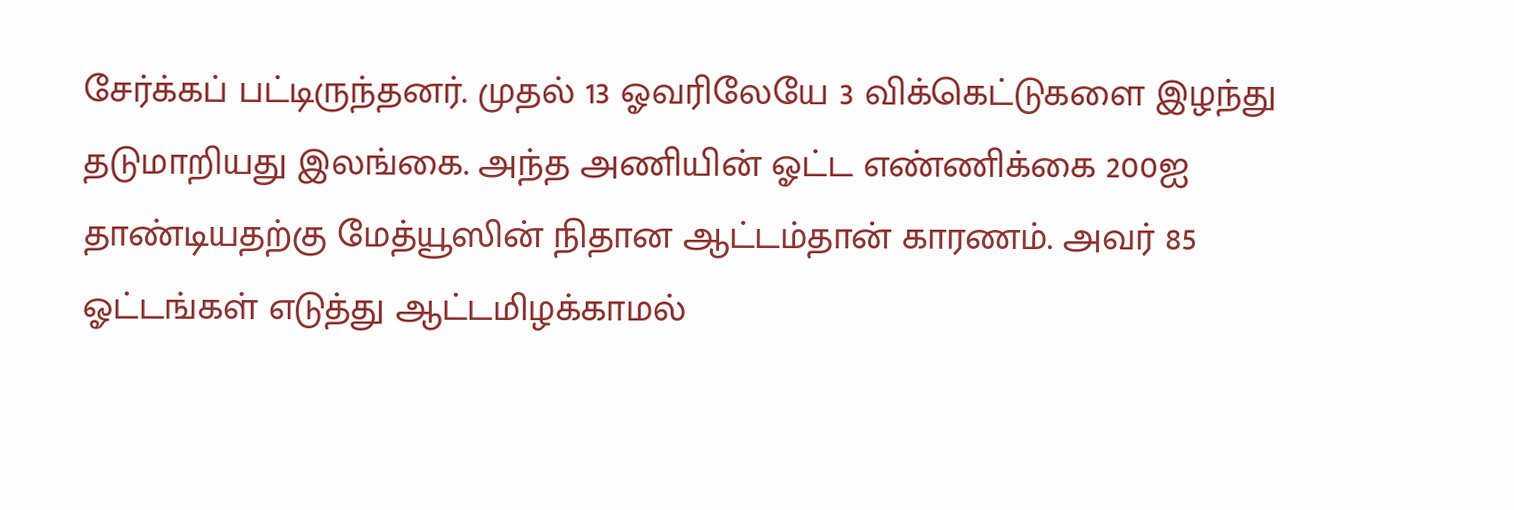சேர்க்கப் பட்டிருந்தனர். முதல் 13 ஓவரிலேயே 3 விக்கெட்டுகளை இழந்து தடுமாறியது இலங்கை. அந்த அணியின் ஓட்ட எண்ணிக்கை 200ஐ தாண்டியதற்கு மேத்யூஸின் நிதான ஆட்டம்தான் காரணம். அவர் 85 ஓட்டங்கள் எடுத்து ஆட்டமிழக்காமல்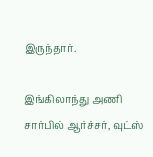இருந்தார்.

இங்கிலாந்து அணி சார்பில் ஆர்ச்சர், வுட்ஸ்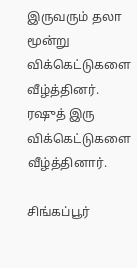இருவரும் தலா மூன்று விக்கெட்டுகளை வீழ்த்தினர். ர‌ஷுத் இரு விக்கெட்டுகளை வீழ்த்தினார்.

சிங்கப்பூர்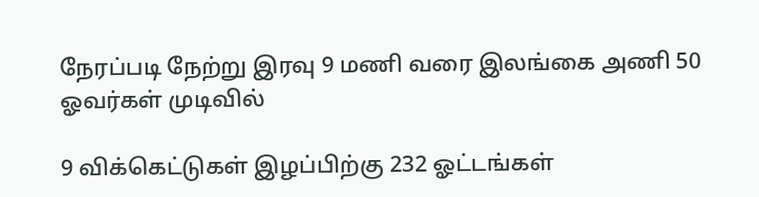நேரப்படி நேற்று இரவு 9 மணி வரை இலங்கை அணி 50 ஓவர்கள் முடிவில்

9 விக்கெட்டுகள் இழப்பிற்கு 232 ஓட்டங்கள்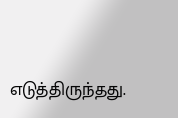எடுத்திருந்தது.